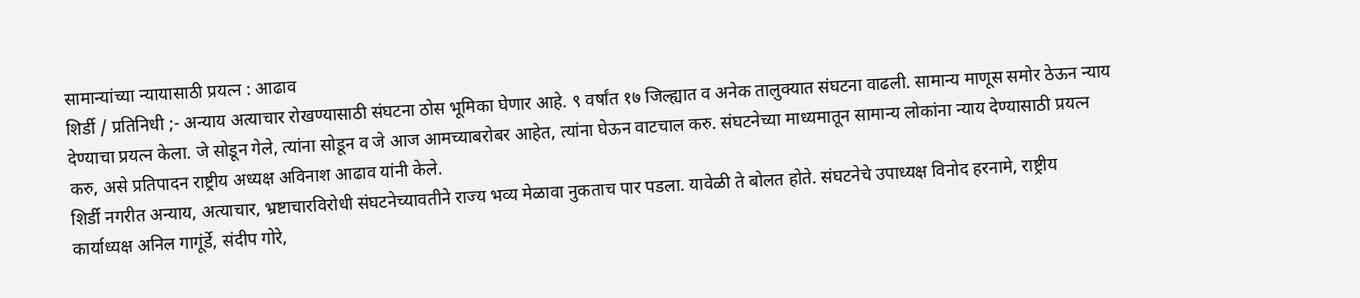सामान्यांच्या न्यायासाठी प्रयत्न : आढाव
शिर्डी / प्रतिनिधी ;- अन्याय अत्याचार रोखण्यासाठी संघटना ठोस भूमिका घेणार आहे. ९ वर्षांत १७ जिल्ह्यात व अनेक तालुक्यात संघटना वाढली. सामान्य माणूस समोर ठेऊन न्याय देण्याचा प्रयत्न केला. जे सोडून गेले, त्यांना सोडून व जे आज आमच्याबरोबर आहेत, त्यांना घेऊन वाटचाल करु. संघटनेच्या माध्यमातून सामान्य लोकांना न्याय देण्यासाठी प्रयत्न करु, असे प्रतिपादन राष्ट्रीय अध्यक्ष अविनाश आढाव यांनी केले.
शिर्डी नगरीत अन्याय, अत्याचार, भ्रष्टाचारविरोधी संघटनेच्यावतीने राज्य भव्य मेळावा नुकताच पार पडला. यावेळी ते बोलत होते. संघटनेचे उपाध्यक्ष विनोद हरनामे, राष्ट्रीय कार्याध्यक्ष अनिल गागूंर्डे, संदीप गोरे,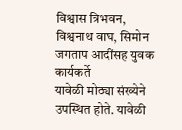विश्वास त्रिभवन, विश्वनाथ वाघ, सिमोन जगताप आदींसह युवक कार्यकर्ते
यावेळी मोठ्या संख्येने उपस्थित होते. यावेळी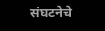संघटनेचे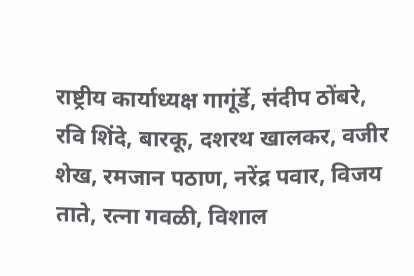राष्ट्रीय कार्याध्यक्ष गागूंर्डे, संदीप ठोंबरे, रवि शिंदे, बारकू, दशरथ खालकर, वजीर शेख, रमजान पठाण, नरेंद्र पवार, विजय ताते, रत्ना गवळी, विशाल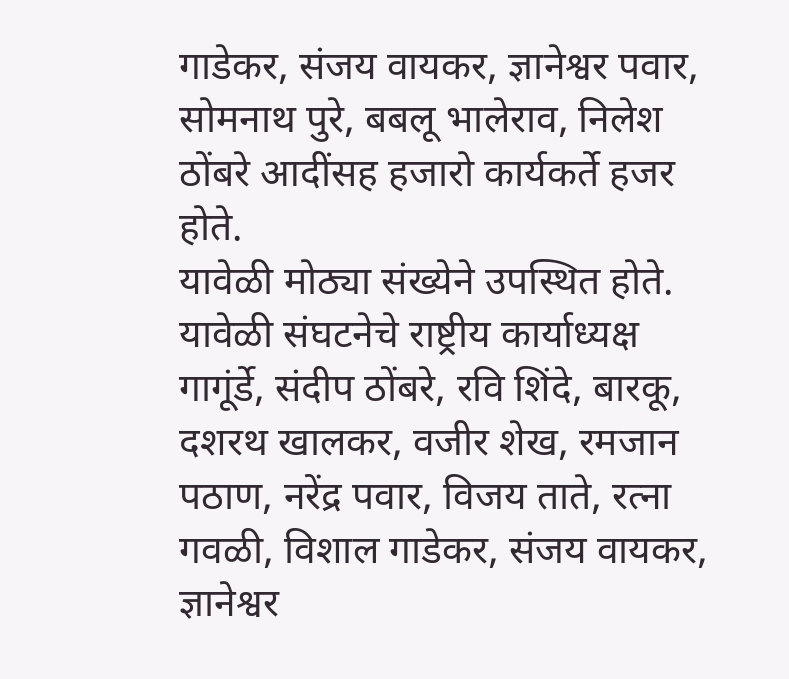गाडेकर, संजय वायकर, ज्ञानेश्वर पवार, सोमनाथ पुरे, बबलू भालेराव, निलेश ठोंबरे आदींसह हजारो कार्यकर्ते हजर होते.
यावेळी मोठ्या संख्येने उपस्थित होते. यावेळी संघटनेचे राष्ट्रीय कार्याध्यक्ष गागूंर्डे, संदीप ठोंबरे, रवि शिंदे, बारकू, दशरथ खालकर, वजीर शेख, रमजान पठाण, नरेंद्र पवार, विजय ताते, रत्ना गवळी, विशाल गाडेकर, संजय वायकर, ज्ञानेश्वर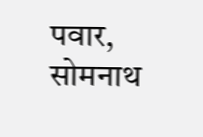पवार, सोमनाथ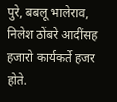पुरे, बबलू भालेराव, निलेश ठोंबरे आदींसह हजारो कार्यकर्ते हजर होते.